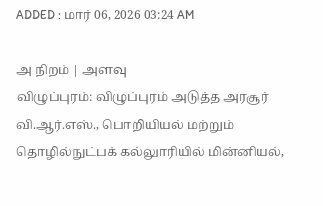ADDED : மார் 06, 2026 03:24 AM

அ நிறம் | அளவு
விழுப்புரம்: விழுப்புரம் அடுத்த அரசூர் வி.ஆர்.எஸ்., பொறியியல் மற்றும் தொழில்நுட்பக் கல்லுாரியில் மின்னியல்,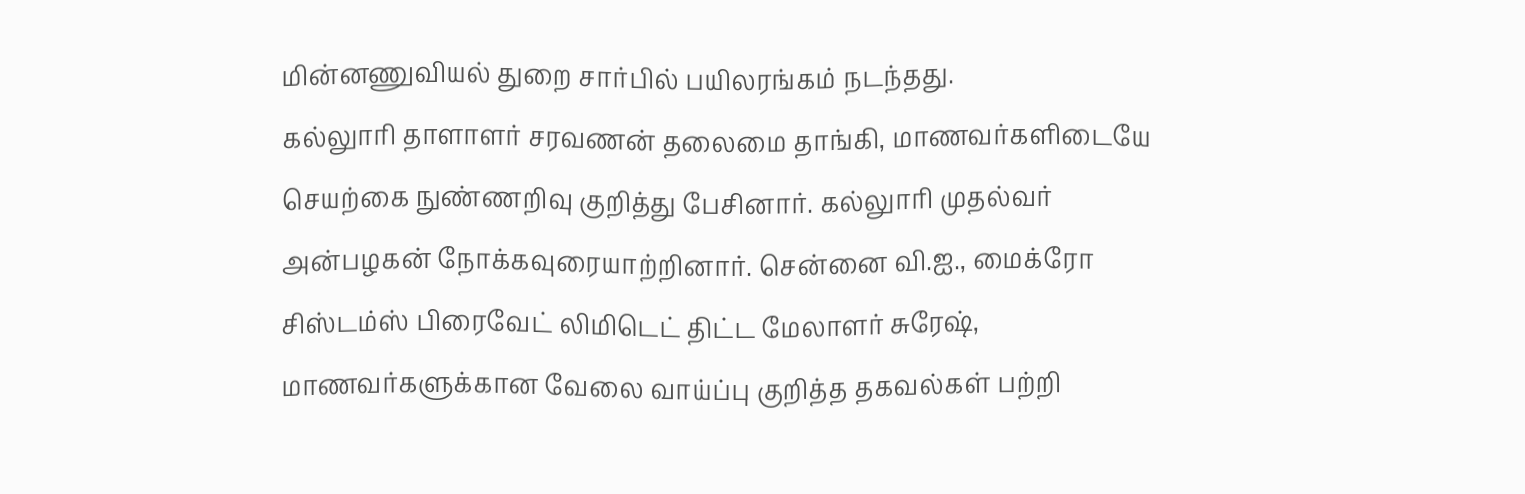மின்னணுவியல் துறை சார்பில் பயிலரங்கம் நடந்தது.
கல்லுாரி தாளாளர் சரவணன் தலைமை தாங்கி, மாணவர்களிடையே செயற்கை நுண்ணறிவு குறித்து பேசினார். கல்லுாரி முதல்வர் அன்பழகன் நோக்கவுரையாற்றினார். சென்னை வி.ஐ., மைக்ரோ சிஸ்டம்ஸ் பிரைவேட் லிமிடெட் திட்ட மேலாளர் சுரேஷ், மாணவர்களுக்கான வேலை வாய்ப்பு குறித்த தகவல்கள் பற்றி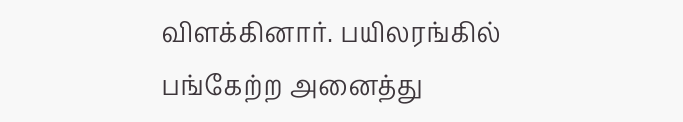விளக்கினார். பயிலரங்கில் பங்கேற்ற அனைத்து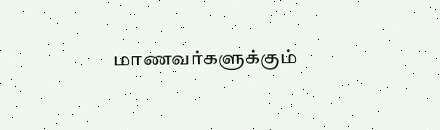மாணவர்களுக்கும்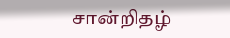சான்றிதழ்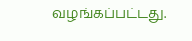வழங்கப்பட்டது.